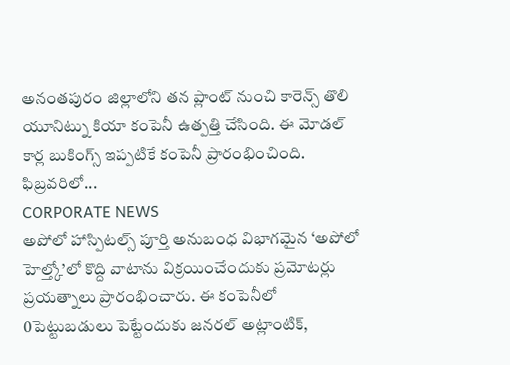అనంతపురం జిల్లాలోని తన ప్లాంట్ నుంచి కారెన్స్ తొలి యూనిట్ను కియా కంపెనీ ఉత్పత్తి చేసింది. ఈ మోడల్ కార్ల బుకింగ్స్ ఇప్పటికే కంపెనీ ప్రారంభించింది. ఫిబ్రవరిలో...
CORPORATE NEWS
అపోలో హాస్పిటల్స్ పూర్తి అనుబంధ విభాగమైన ‘అపోలో హెల్త్కో’లో కొద్ది వాటాను విక్రయించేందుకు ప్రమోటర్లు ప్రయత్నాలు ప్రారంభించారు. ఈ కంపెనీలో 0పెట్టుబడులు పెట్టేందుకు జనరల్ అట్లాంటిక్,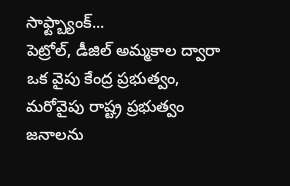సాఫ్ట్బ్యాంక్...
పెట్రోల్, డీజిల్ అమ్మకాల ద్వారా ఒక వైపు కేంద్ర ప్రభుత్వం, మరోవైపు రాష్ట్ర ప్రభుత్వం జనాలను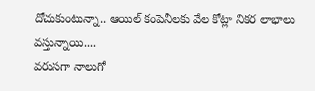దోచుకుంటున్నా.. ఆయిల్ కంపెనీలకు వేల కోట్లా నికర లాభాలు వస్తున్నాయి....
వరుసగా నాలుగో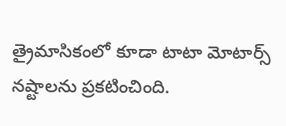త్రైమాసికంలో కూడా టాటా మోటార్స్ నష్టాలను ప్రకటించింది.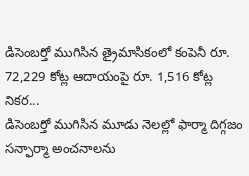డిసెంబర్తో ముగిసిన త్రైమాసికంలో కంపెనీ రూ. 72,229 కోట్ల ఆదాయంపై రూ. 1,516 కోట్ల నికర...
డిసెంబర్తో ముగిసిన మూడు నెలల్లో ఫార్మా దిగ్గజం సన్ఫార్మా అంచనాలను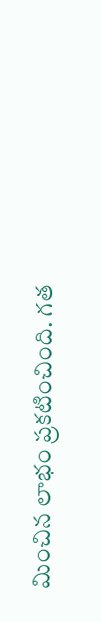మించిన లాభం ప్రకటించింది. గత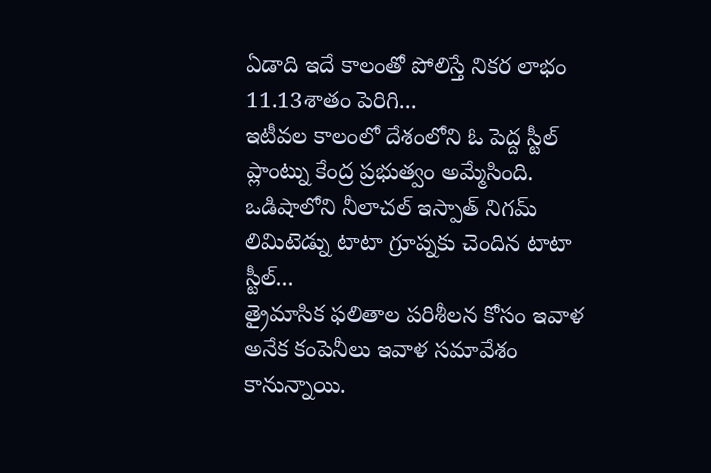ఏడాది ఇదే కాలంతో పోలిస్తే నికర లాభం 11.13శాతం పెరిగి...
ఇటీవల కాలంలో దేశంలోని ఓ పెద్ద స్టీల్ ప్లాంట్ను కేంద్ర ప్రభుత్వం అమ్మేసింది. ఒడిషాలోని నీలాచల్ ఇస్పాత్ నిగమ్ లిమిటెడ్ను టాటా గ్రూప్నకు చెందిన టాటా స్టీల్...
త్రైమాసిక ఫలితాల పరిశీలన కోసం ఇవాళ అనేక కంపెనీలు ఇవాళ సమావేశం కానున్నాయి.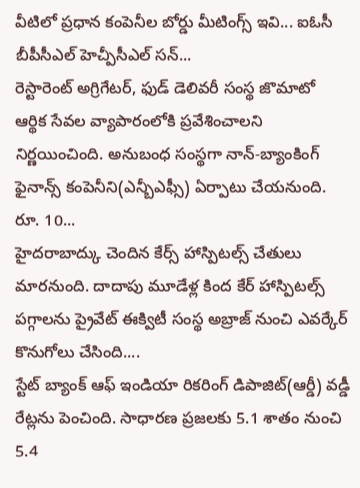వీటిలో ప్రధాన కంపెనీల బోర్డు మీటింగ్స్ ఇవి... ఐఓసీ బీపీసీఎల్ హెచ్పీసీఎల్ సన్...
రెస్టారెంట్ అగ్రిగేటర్, ఫుడ్ డెలివరీ సంస్థ జొమాటో ఆర్థిక సేవల వ్యాపారంలోకి ప్రవేశించాలని నిర్ణయించింది. అనుబంధ సంస్థగా నాన్-బ్యాంకింగ్ ఫైనాన్స్ కంపెనీని(ఎన్బీఎఫ్సీ) ఏర్పాటు చేయనుంది. రూ. 10...
హైదరాబాద్కు చెందిన కేర్స్ హాస్పిటల్స్ చేతులు మారనుంది. దాదాపు మూడేళ్ల కింద కేర్ హాస్పిటల్స్ పగ్గాలను ప్రైవేట్ ఈక్విటీ సంస్థ అబ్రాజ్ నుంచి ఎవర్కేర్ కొనుగోలు చేసింది....
స్టేట్ బ్యాంక్ ఆఫ్ ఇండియా రికరింగ్ డిపాజిట్(ఆర్డీ) వడ్డీ రేట్లను పెంచింది. సాధారణ ప్రజలకు 5.1 శాతం నుంచి 5.4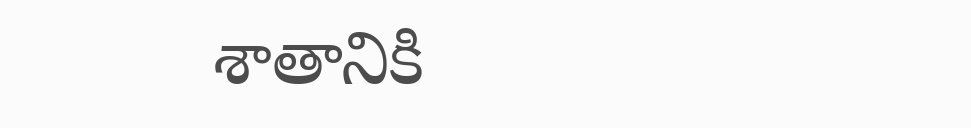శాతానికి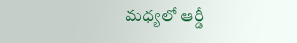మధ్యలో ఆర్డీ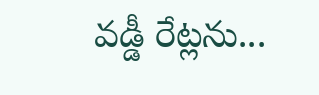వడ్డీ రేట్లను...